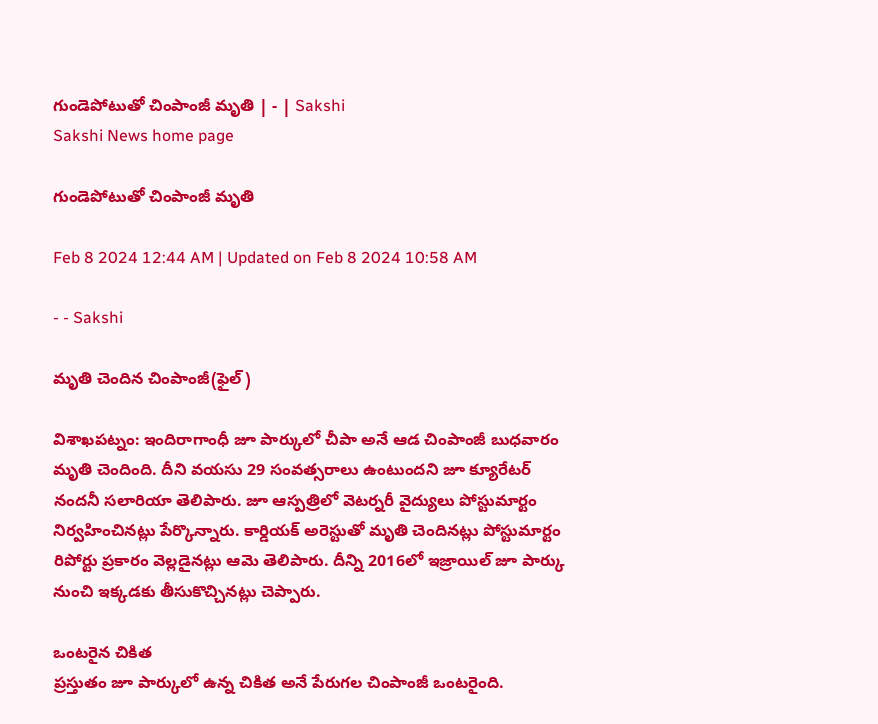గుండెపోటుతో చింపాంజీ మృతి | - | Sakshi
Sakshi News home page

గుండెపోటుతో చింపాంజీ మృతి

Feb 8 2024 12:44 AM | Updated on Feb 8 2024 10:58 AM

- - Sakshi

మృతి చెందిన చింపాంజీ(ఫైల్‌)

విశాఖపట్నం: ఇందిరాగాంధీ జూ పార్కులో చీపా అనే ఆడ చింపాంజీ బుధవారం మృతి చెందింది. దీని వయసు 29 సంవత్సరాలు ఉంటుందని జూ క్యూరేటర్‌ నందనీ సలారియా తెలిపారు. జూ ఆస్పత్రిలో వెటర్నరీ వైద్యులు పోస్టుమార్టం నిర్వహించినట్లు పేర్కొన్నారు. కార్డియక్‌ అరెస్టుతో మృతి చెందినట్లు పోస్టుమార్టం రిపోర్టు ప్రకారం వెల్లడైనట్లు ఆమె తెలిపారు. దీన్ని 2016లో ఇజ్రాయిల్‌ జూ పార్కు నుంచి ఇక్కడకు తీసుకొచ్చినట్లు చెప్పారు.

ఒంటరైన చికిత
ప్రస్తుతం జూ పార్కులో ఉన్న చికిత అనే పేరుగల చింపాంజీ ఒంటరైంది.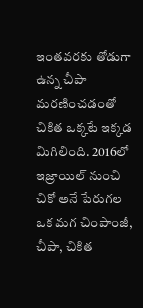ఇంతవరకు తోడుగా ఉన్న చీపా మరణించడంతో చికిత ఒక్కటే ఇక్కడ మిగిలింది. 2016లో ఇజ్రాయిల్‌ నుంచి చికో అనే పేరుగల ఒక మగ చింపాంజీ, చీపా, చికిత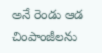అనే రెండు ఆడ చింపాంజీలను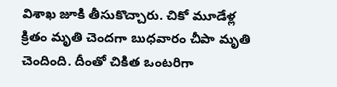విశాఖ జూకి తీసుకొచ్చారు. చికో మూడేళ్ల క్రితం మృతి చెందగా బుధవారం చీపా మృతి చెందింది. దీంతో చికిత ఒంటరిగా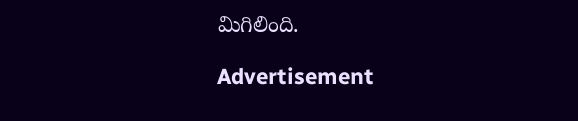మిగిలింది.

Advertisement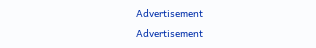Advertisement
Advertisement